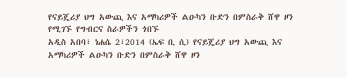የናይጄሪያ ህግ አውጪ እና አማካሪዎች ልዑካን ቡድን በምስራቅ ሸዋ ዞን የሚገኙ የግብርና ስራዎችን ጎበኙ
አዲስ አበባ፣ ነሐሴ 2፣2014 (ኤፍ ቢ ሲ) የናይጄሪያ ህግ አውጪ እና አማካሪዎች ልዑካን ቡድን በምስራቅ ሸዋ ዞን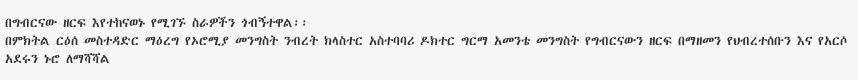በግብርናው ዘርፍ እየተከናወኑ የሚገኙ ስራዎችን ጎብኝተዋል፡፡
በምክትል ርዕሰ መስተዳድር ማዕረግ የኦሮሚያ መንግስት ንብረት ክላስተር አስተባባሪ ዶክተር ግርማ አመንቴ መንግስት የግብርናውን ዘርፍ በማዘመን የህብረተሰቡን እና የአርሶ አደሩን ኑሮ ለማሻሻል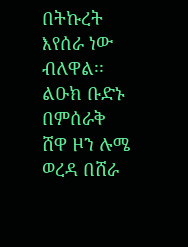በትኩረት እየሰራ ነው ብለዋል፡፡
ልዑክ ቡድኑ በምሰራቅ ሸዋ ዞን ሉሜ ወረዳ በሸራ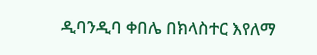ዲባንዲባ ቀበሌ በክላስተር እየለማ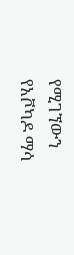የሚገኘውን የአቮካዶ ማሳ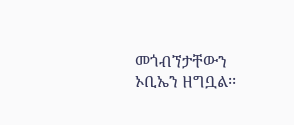መጎብኘታቸውን ኦቢኤን ዘግቧል፡፡